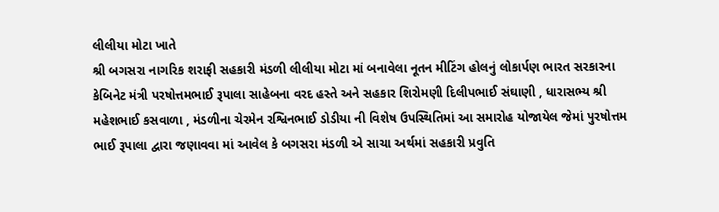લીલીયા મોટા ખાતે
શ્રી બગસરા નાગરિક શરાફી સહકારી મંડળી લીલીયા મોટા માં બનાવેલા નૂતન મીટિંગ હોલનું લોકાર્પણ ભારત સરકારના કેબિનેટ મંત્રી પરષોત્તમભાઈ રૂપાલા સાહેબના વરદ હસ્તે અને સહકાર શિરોમણી દિલીપભાઈ સંઘાણી , ધારાસભ્ય શ્રી મહેશભાઈ કસવાળા , મંડળીના ચેરમેન રશ્વિનભાઈ ડોડીયા ની વિશેષ ઉપસ્થિતિમાં આ સમારોહ યોજાયેલ જેમાં પુરષોત્તમ ભાઈ રૂપાલા દ્વારા જણાવવા માં આવેલ કે બગસરા મંડળી એ સાચા અર્થમાં સહકારી પ્રવુતિ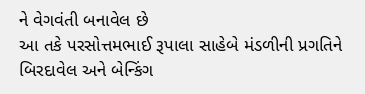ને વેગવંતી બનાવેલ છે
આ તકે પરસોત્તમભાઈ રૂપાલા સાહેબે મંડળીની પ્રગતિને બિરદાવેલ અને બેન્કિંગ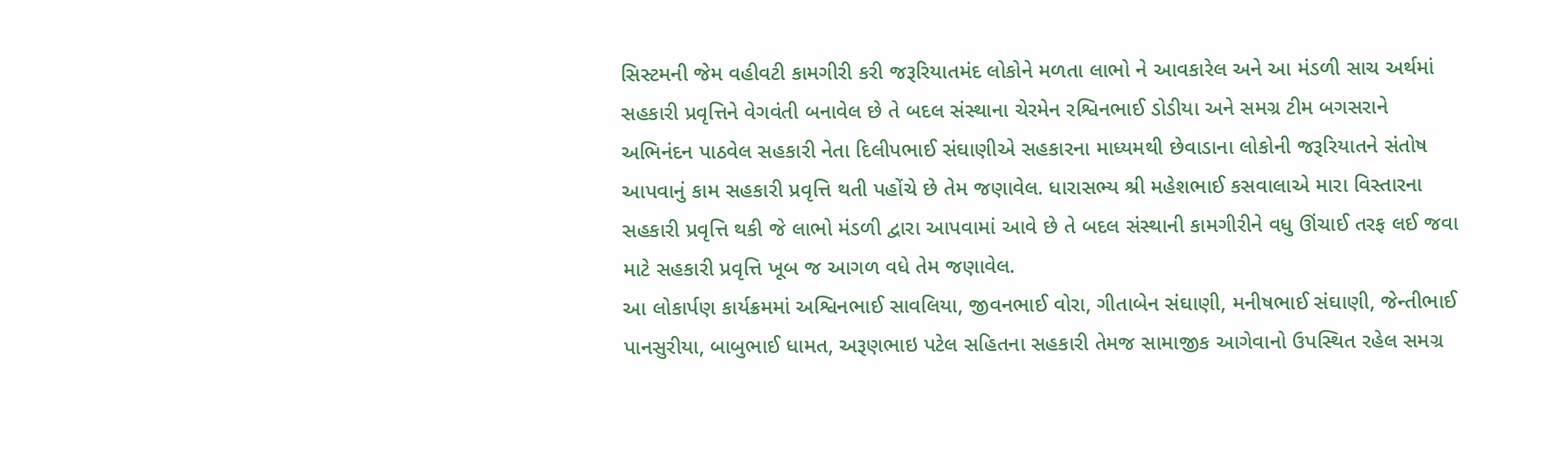સિસ્ટમની જેમ વહીવટી કામગીરી કરી જરૂરિયાતમંદ લોકોને મળતા લાભો ને આવકારેલ અને આ મંડળી સાચ અર્થમાં સહકારી પ્રવૃત્તિને વેગવંતી બનાવેલ છે તે બદલ સંસ્થાના ચેરમેન રશ્વિનભાઈ ડોડીયા અને સમગ્ર ટીમ બગસરાને અભિનંદન પાઠવેલ સહકારી નેતા દિલીપભાઈ સંઘાણીએ સહકારના માધ્યમથી છેવાડાના લોકોની જરૂરિયાતને સંતોષ આપવાનું કામ સહકારી પ્રવૃત્તિ થતી પહોંચે છે તેમ જણાવેલ. ધારાસભ્ય શ્રી મહેશભાઈ કસવાલાએ મારા વિસ્તારના સહકારી પ્રવૃત્તિ થકી જે લાભો મંડળી દ્વારા આપવામાં આવે છે તે બદલ સંસ્થાની કામગીરીને વધુ ઊંચાઈ તરફ લઈ જવા માટે સહકારી પ્રવૃત્તિ ખૂબ જ આગળ વધે તેમ જણાવેલ.
આ લોકાર્પણ કાર્યક્રમમાં અશ્વિનભાઈ સાવલિયા, જીવનભાઈ વોરા, ગીતાબેન સંઘાણી, મનીષભાઈ સંઘાણી, જેન્તીભાઈ પાનસુરીયા, બાબુભાઈ ધામત, અરૂણભાઇ પટેલ સહિતના સહકારી તેમજ સામાજીક આગેવાનો ઉપસ્થિત રહેલ સમગ્ર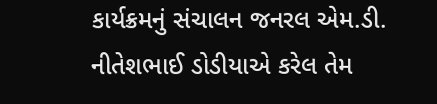કાર્યક્રમનું સંચાલન જનરલ એમ.ડી. નીતેશભાઈ ડોડીયાએ કરેલ તેમ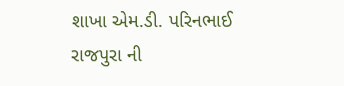શાખા એમ.ડી. પરિનભાઈ રાજપુરા ની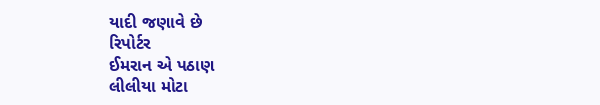યાદી જણાવે છે
રિપોર્ટર
ઈમરાન એ પઠાણ
લીલીયા મોટા